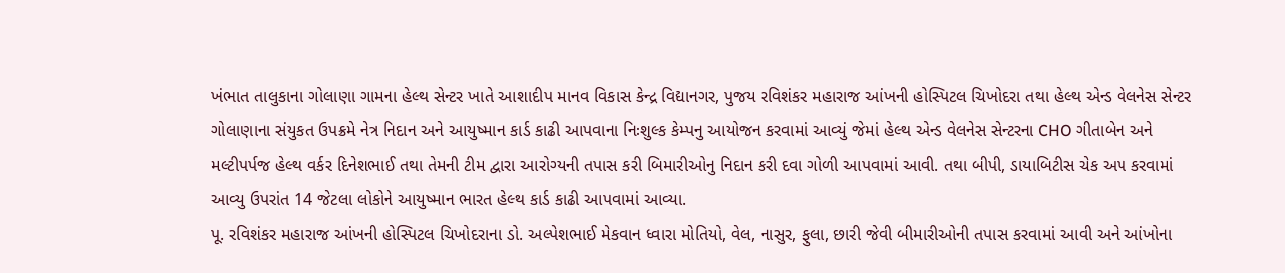ખંભાત તાલુકાના ગોલાણા ગામના હેલ્થ સેન્ટર ખાતે આશાદીપ માનવ વિકાસ કેન્દ્ર વિદ્યાનગર, પુજય રવિશંકર મહારાજ આંખની હોસ્પિટલ ચિખોદરા તથા હેલ્થ એન્ડ વેલનેસ સેન્ટર ગોલાણાના સંયુકત ઉપક્રમે નેત્ર નિદાન અને આયુષ્માન કાર્ડ કાઢી આપવાના નિઃશુલ્ક કેમ્પનુ આયોજન કરવામાં આવ્યું જેમાં હેલ્થ એન્ડ વેલનેસ સેન્ટરના CHO ગીતાબેન અને મલ્ટીપર્પજ હેલ્થ વર્કર દિનેશભાઈ તથા તેમની ટીમ દ્વારા આરોગ્યની તપાસ કરી બિમારીઓનુ નિદાન કરી દવા ગોળી આપવામાં આવી. તથા બીપી, ડાયાબિટીસ ચેક અપ કરવામાં આવ્યુ ઉપરાંત 14 જેટલા લોકોને આયુષ્માન ભારત હેલ્થ કાર્ડ કાઢી આપવામાં આવ્યા.
પૂ. રવિશંકર મહારાજ આંખની હોસ્પિટલ ચિખોદરાના ડો. અલ્પેશભાઈ મેકવાન ધ્વારા મોતિયો, વેલ, નાસુર, ફુલા, છારી જેવી બીમારીઓની તપાસ કરવામાં આવી અને આંખોના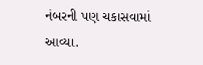નંબરની પણ ચકાસવામાં આવ્યા.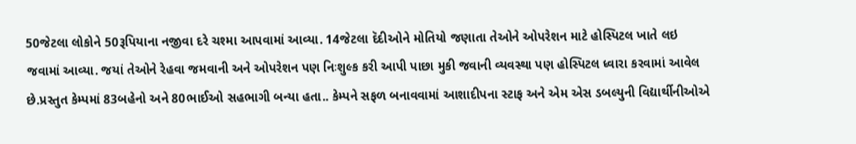50જેટલા લોકોને 50રૂપિયાના નજીવા દરે ચશ્મા આપવામાં આવ્યા. 14જેટલા દૅદીઓને મોતિયો જણાતા તેઓને ઓપરેશન માટે હોસ્પિટલ ખાતે લઇ જવામાં આવ્યા. જયાં તેઓને રેહવા જમવાની અને ઓપરેશન પણ નિઃશુલ્ક કરી આપી પાછા મુકી જવાની વ્યવસ્થા પણ હોસ્પિટલ ધ્વારા કરવામાં આવેલ છે.પ્રસ્તુત કેમ્પમાં 83બહેનો અને 80ભાઈઓ સહભાગી બન્યા હતા.. કેમ્પને સફળ બનાવવામાં આશાદીપના સ્ટાફ અને એમ એસ ડબલ્યુની વિદ્યાર્થીનીઓએ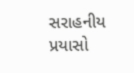સરાહનીય પ્રયાસો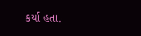કર્યા હતા.